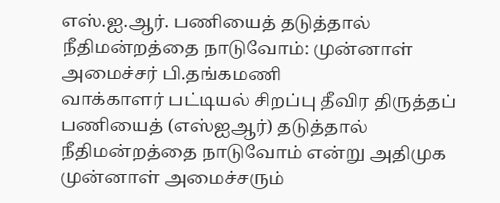எஸ்.ஐ.ஆர். பணியைத் தடுத்தால் நீதிமன்றத்தை நாடுவோம்: முன்னாள் அமைச்சர் பி.தங்கமணி
வாக்காளர் பட்டியல் சிறப்பு தீவிர திருத்தப் பணியைத் (எஸ்ஐஆர்) தடுத்தால் நீதிமன்றத்தை நாடுவோம் என்று அதிமுக முன்னாள் அமைச்சரும்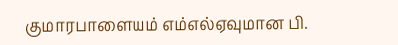குமாரபாளையம் எம்எல்ஏவுமான பி.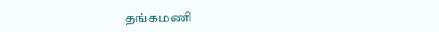தங்கமணி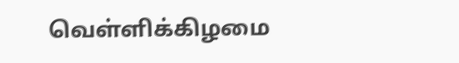வெள்ளிக்கிழமை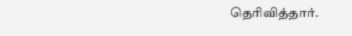தெரிவித்தார்.